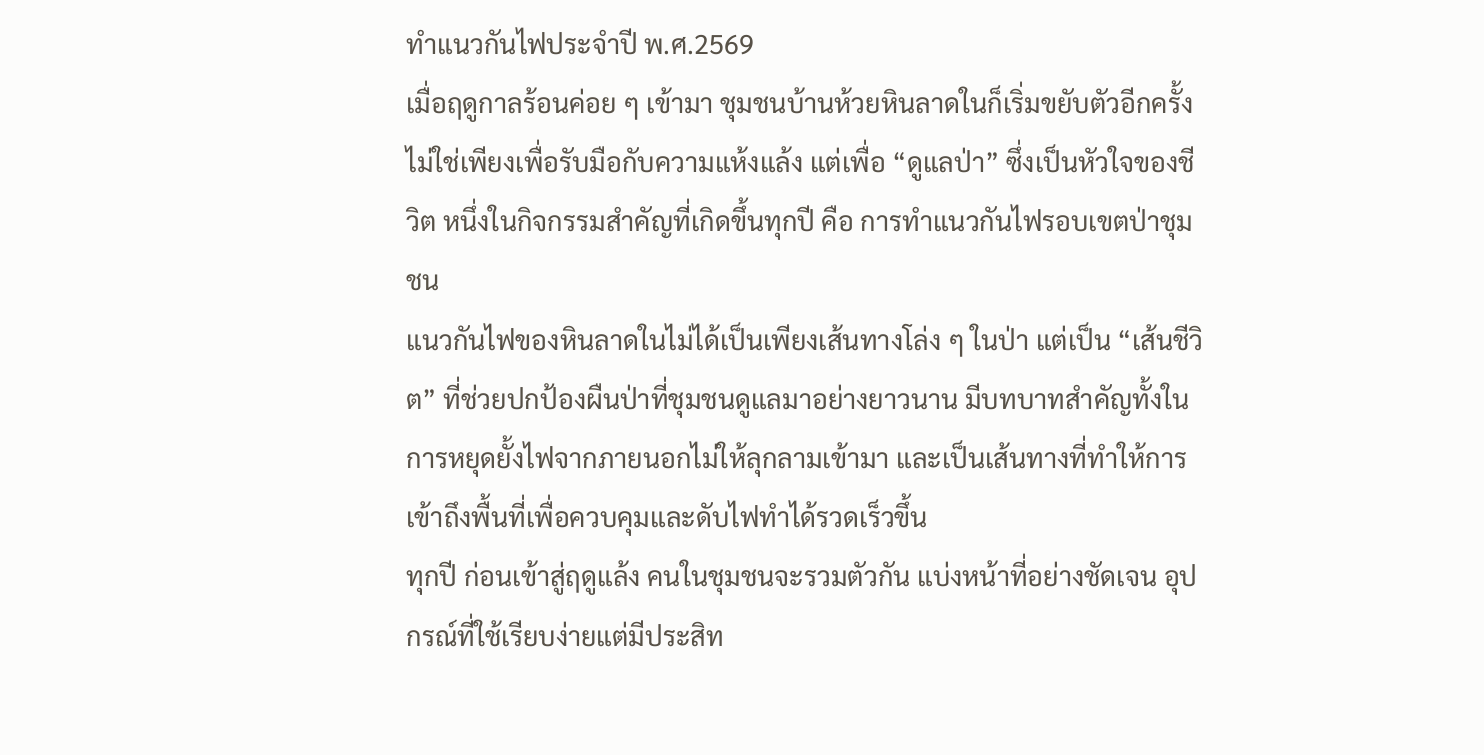ทำแนวกันไฟประจำปี พ.ศ.2569
เมื่อฤดูกาลร้อนค่อย ๆ เข้ามา ชุมชนบ้านห้วยหินลาดในก็เริ่มขยับตัวอีกครั้ง ไม่ใช่เพียงเพื่อรับมือกับความแห้งแล้ง แต่เพื่อ “ดูแลป่า” ซึ่งเป็นหัวใจของชีวิต หนึ่งในกิจกรรมสำคัญที่เกิดขึ้นทุกปี คือ การทำแนวกันไฟรอบเขตป่าชุมชน
แนวกันไฟของหินลาดในไม่ได้เป็นเพียงเส้นทางโล่ง ๆ ในป่า แต่เป็น “เส้นชีวิต” ที่ช่วยปกป้องผืนป่าที่ชุมชนดูแลมาอย่างยาวนาน มีบทบาทสำคัญทั้งในการหยุดยั้งไฟจากภายนอกไม่ให้ลุกลามเข้ามา และเป็นเส้นทางที่ทำให้การเข้าถึงพื้นที่เพื่อควบคุมและดับไฟทำได้รวดเร็วขึ้น
ทุกปี ก่อนเข้าสู่ฤดูแล้ง คนในชุมชนจะรวมตัวกัน แบ่งหน้าที่อย่างชัดเจน อุปกรณ์ที่ใช้เรียบง่ายแต่มีประสิท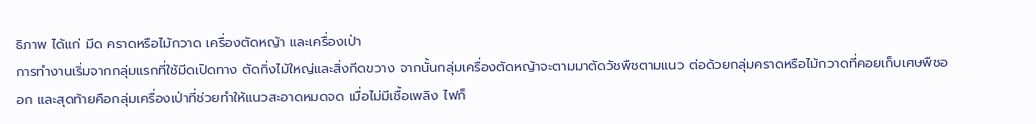ธิภาพ ได้แก่ มีด คราดหรือไม้กวาด เครื่องตัดหญ้า และเครื่องเป่า
การทำงานเริ่มจากกลุ่มแรกที่ใช้มีดเปิดทาง ตัดกิ่งไม้ใหญ่และสิ่งกีดขวาง จากนั้นกลุ่มเครื่องตัดหญ้าจะตามมาตัดวัชพืชตามแนว ต่อด้วยกลุ่มคราดหรือไม้กวาดที่คอยเก็บเศษพืชออก และสุดท้ายคือกลุ่มเครื่องเป่าที่ช่วยทำให้แนวสะอาดหมดจด เมื่อไม่มีเชื้อเพลิง ไฟก็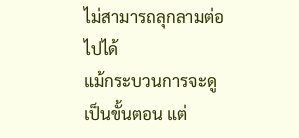ไม่สามารถลุกลามต่อไปได้
แม้กระบวนการจะดูเป็นขั้นตอน แต่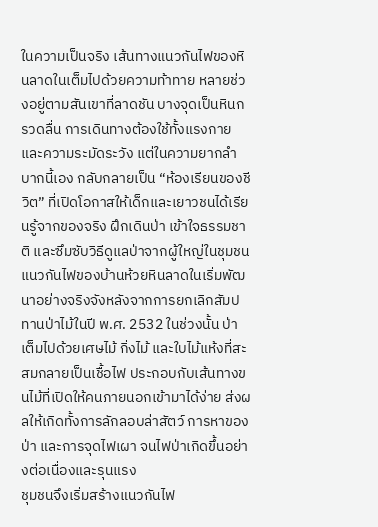ในความเป็นจริง เส้นทางแนวกันไฟของหินลาดในเต็มไปด้วยความท้าทาย หลายช่วงอยู่ตามสันเขาที่ลาดชัน บางจุดเป็นหินกรวดลื่น การเดินทางต้องใช้ทั้งแรงกายและความระมัดระวัง แต่ในความยากลำบากนี้เอง กลับกลายเป็น “ห้องเรียนของชีวิต” ที่เปิดโอกาสให้เด็กและเยาวชนได้เรียนรู้จากของจริง ฝึกเดินป่า เข้าใจธรรมชาติ และซึมซับวิธีดูแลป่าจากผู้ใหญ่ในชุมชน
แนวกันไฟของบ้านห้วยหินลาดในเริ่มพัฒนาอย่างจริงจังหลังจากการยกเลิกสัมปทานป่าไม้ในปี พ.ศ. 2532 ในช่วงนั้น ป่าเต็มไปด้วยเศษไม้ กิ่งไม้ และใบไม้แห้งที่สะสมกลายเป็นเชื้อไฟ ประกอบกับเส้นทางขนไม้ที่เปิดให้คนภายนอกเข้ามาได้ง่าย ส่งผลให้เกิดทั้งการลักลอบล่าสัตว์ การหาของป่า และการจุดไฟเผา จนไฟป่าเกิดขึ้นอย่างต่อเนื่องและรุนแรง
ชุมชนจึงเริ่มสร้างแนวกันไฟ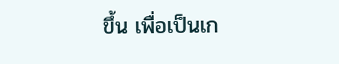ขึ้น เพื่อเป็นเก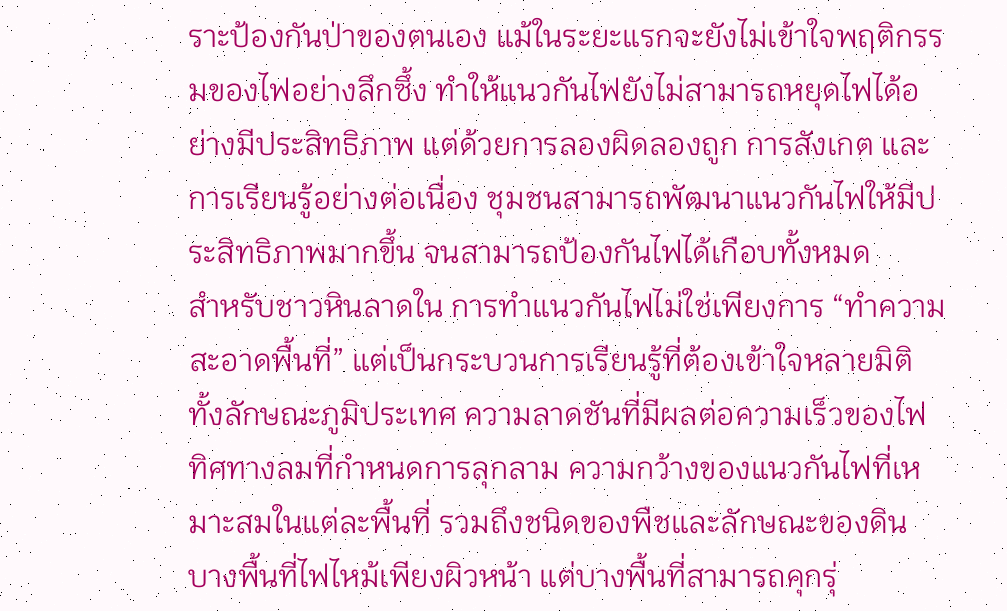ราะป้องกันป่าของตนเอง แม้ในระยะแรกจะยังไม่เข้าใจพฤติกรรมของไฟอย่างลึกซึ้ง ทำให้แนวกันไฟยังไม่สามารถหยุดไฟได้อย่างมีประสิทธิภาพ แต่ด้วยการลองผิดลองถูก การสังเกต และการเรียนรู้อย่างต่อเนื่อง ชุมชนสามารถพัฒนาแนวกันไฟให้มีประสิทธิภาพมากขึ้น จนสามารถป้องกันไฟได้เกือบทั้งหมด
สำหรับชาวหินลาดใน การทำแนวกันไฟไม่ใช่เพียงการ “ทำความสะอาดพื้นที่” แต่เป็นกระบวนการเรียนรู้ที่ต้องเข้าใจหลายมิติ ทั้งลักษณะภูมิประเทศ ความลาดชันที่มีผลต่อความเร็วของไฟ ทิศทางลมที่กำหนดการลุกลาม ความกว้างของแนวกันไฟที่เหมาะสมในแต่ละพื้นที่ รวมถึงชนิดของพืชและลักษณะของดิน บางพื้นที่ไฟไหม้เพียงผิวหน้า แต่บางพื้นที่สามารถคุกรุ่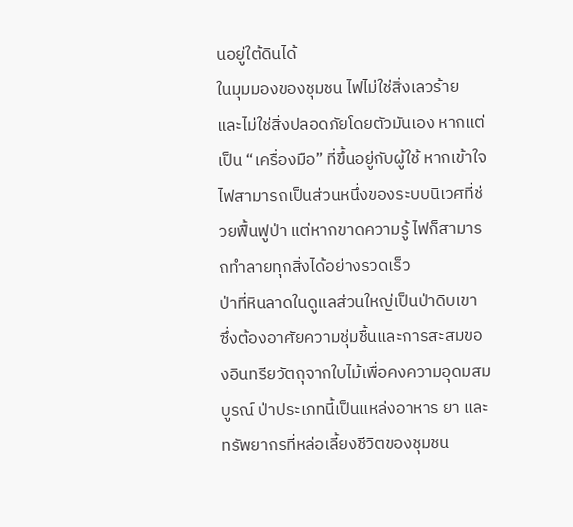นอยู่ใต้ดินได้
ในมุมมองของชุมชน ไฟไม่ใช่สิ่งเลวร้าย และไม่ใช่สิ่งปลอดภัยโดยตัวมันเอง หากแต่เป็น “เครื่องมือ” ที่ขึ้นอยู่กับผู้ใช้ หากเข้าใจ ไฟสามารถเป็นส่วนหนึ่งของระบบนิเวศที่ช่วยฟื้นฟูป่า แต่หากขาดความรู้ ไฟก็สามารถทำลายทุกสิ่งได้อย่างรวดเร็ว
ป่าที่หินลาดในดูแลส่วนใหญ่เป็นป่าดิบเขา ซึ่งต้องอาศัยความชุ่มชื้นและการสะสมของอินทรียวัตถุจากใบไม้เพื่อคงความอุดมสมบูรณ์ ป่าประเภทนี้เป็นแหล่งอาหาร ยา และทรัพยากรที่หล่อเลี้ยงชีวิตของชุมชน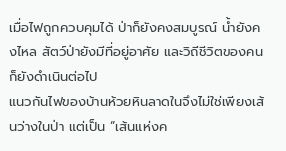เมื่อไฟถูกควบคุมได้ ป่าก็ยังคงสมบูรณ์ น้ำยังคงไหล สัตว์ป่ายังมีที่อยู่อาศัย และวิถีชีวิตของคนก็ยังดำเนินต่อไป
แนวกันไฟของบ้านห้วยหินลาดในจึงไม่ใช่เพียงเส้นว่างในป่า แต่เป็น “เส้นแห่งค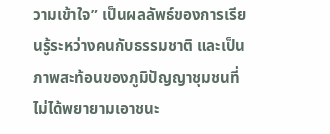วามเข้าใจ” เป็นผลลัพธ์ของการเรียนรู้ระหว่างคนกับธรรมชาติ และเป็นภาพสะท้อนของภูมิปัญญาชุมชนที่ไม่ได้พยายามเอาชนะ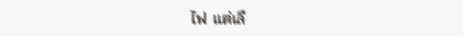ไฟ แต่เลื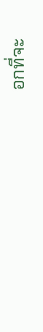อกที่จะ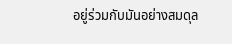อยู่ร่วมกับมันอย่างสมดุล